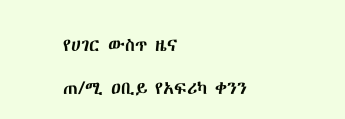የሀገር ውስጥ ዜና

ጠ/ሚ ዐቢይ የአፍሪካ ቀንን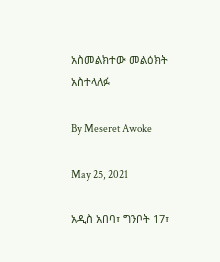አስመልክተው መልዕክት አስተላለፉ

By Meseret Awoke

May 25, 2021

አዲስ አበባ፣ ግንቦት 17፣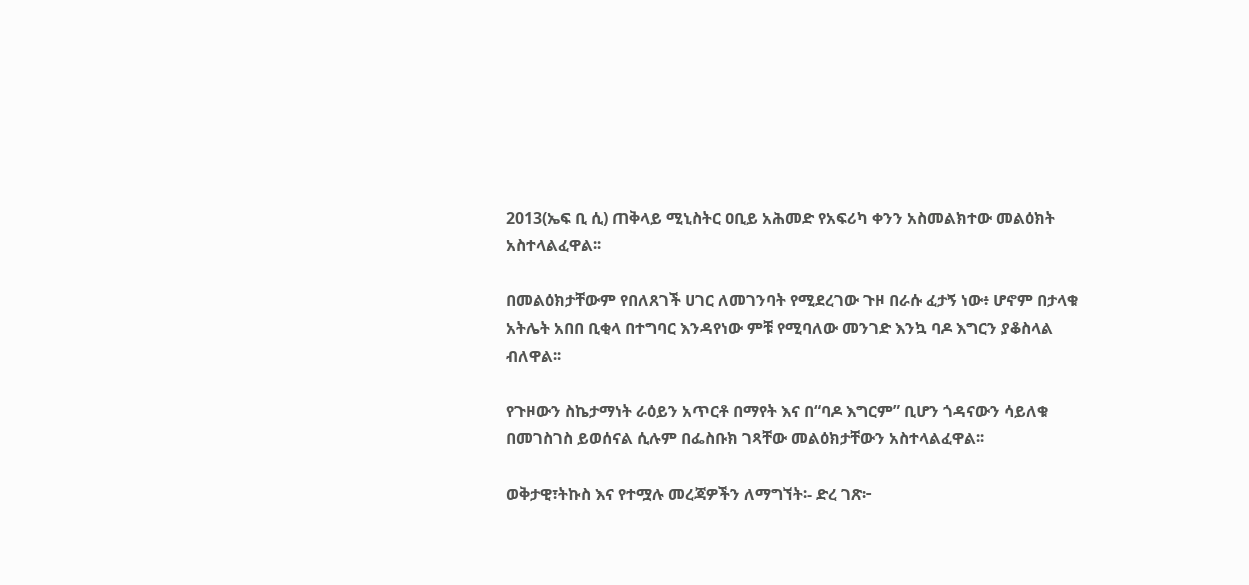2013(ኤፍ ቢ ሲ) ጠቅላይ ሚኒስትር ዐቢይ አሕመድ የአፍሪካ ቀንን አስመልክተው መልዕክት አስተላልፈዋል፡፡

በመልዕክታቸውም የበለጸገች ሀገር ለመገንባት የሚደረገው ጉዞ በራሱ ፈታኝ ነው፥ ሆኖም በታላቁ አትሌት አበበ ቢቂላ በተግባር እንዳየነው ምቹ የሚባለው መንገድ እንኳ ባዶ እግርን ያቆስላል ብለዋል፡፡

የጉዞውን ስኬታማነት ራዕይን አጥርቶ በማየት እና በ“ባዶ እግርም” ቢሆን ጎዳናውን ሳይለቁ በመገስገስ ይወሰናል ሲሉም በፌስቡክ ገጻቸው መልዕክታቸውን አስተላልፈዋል፡፡

ወቅታዊ፣ትኩስ እና የተሟሉ መረጃዎችን ለማግኘት፡- ድረ ገጽ፦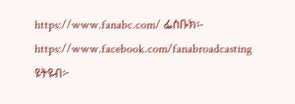https://www.fanabc.com/ ፌስቡክ፡- https://www.facebook.com/fanabroadcasting ዩትዩብ፦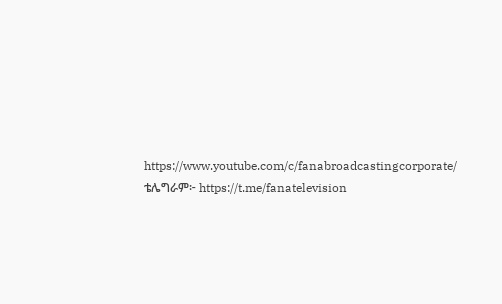https://www.youtube.com/c/fanabroadcastingcorporate/ ቴሌግራም፦ https://t.me/fanatelevision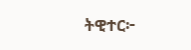ትዊተር፦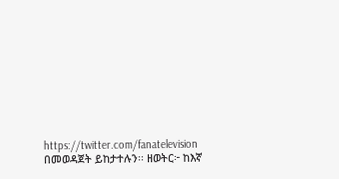https://twitter.com/fanatelevision በመወዳጀት ይከታተሉን፡፡ ዘወትር፦ ከእኛ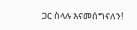ጋር ስላሉ እናመሰግናለን!